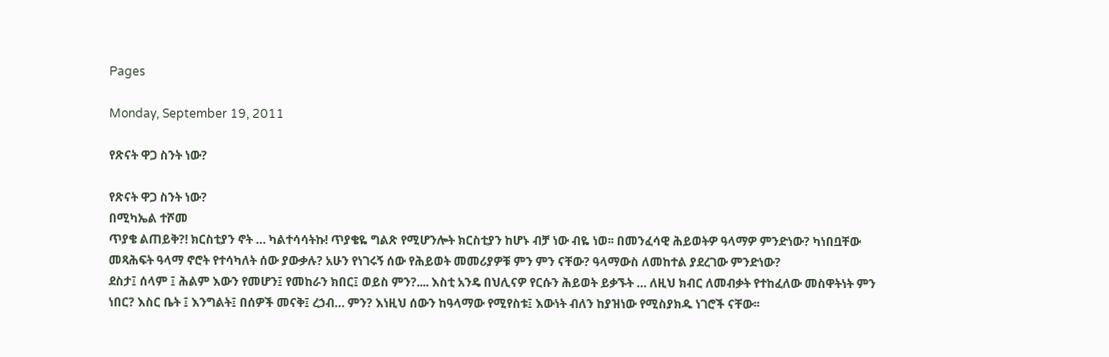Pages

Monday, September 19, 2011

የጽናት ዋጋ ስንት ነው?

የጽናት ዋጋ ስንት ነው?
በሚካኤል ተሾመ
ጥያቄ ልጠይቅ?! ክርስቲያን ኖት … ካልተሳሳትኩ! ጥያቄዬ ግልጽ የሚሆንሎት ክርስቲያን ከሆኑ ብቻ ነው ብዬ ነወ፡፡ በመንፈሳዊ ሕይወትዎ ዓላማዎ ምንድነው? ካነበቧቸው መጻሕፍት ዓላማ ኖሮት የተሳካለት ሰው ያውቃሉ? አሁን የነገሩኝ ሰው የሕይወት መመሪያዎቹ ምን ምን ናቸው? ዓላማውስ ለመከተል ያደረገው ምንድነው?
ደስታ፤ ሰላም ፤ ሕልም እውን የመሆን፤ የመከራን ክበር፤ ወይስ ምን?.... እስቲ አንዴ በህሊናዎ የርሱን ሕይወት ይቃኙት … ለዚህ ክብር ለመብቃት የተከፈለው መስዋትነት ምን ነበር? እስር ቤት ፤ እንግልት፤ በሰዎች መናቅ፤ ረኃብ… ምን? እነዚህ ሰውን ከዓላማው የሚየስቱ፤ እውነት ብለን ከያዝነው የሚስያክዱ ነገሮች ናቸው፡፡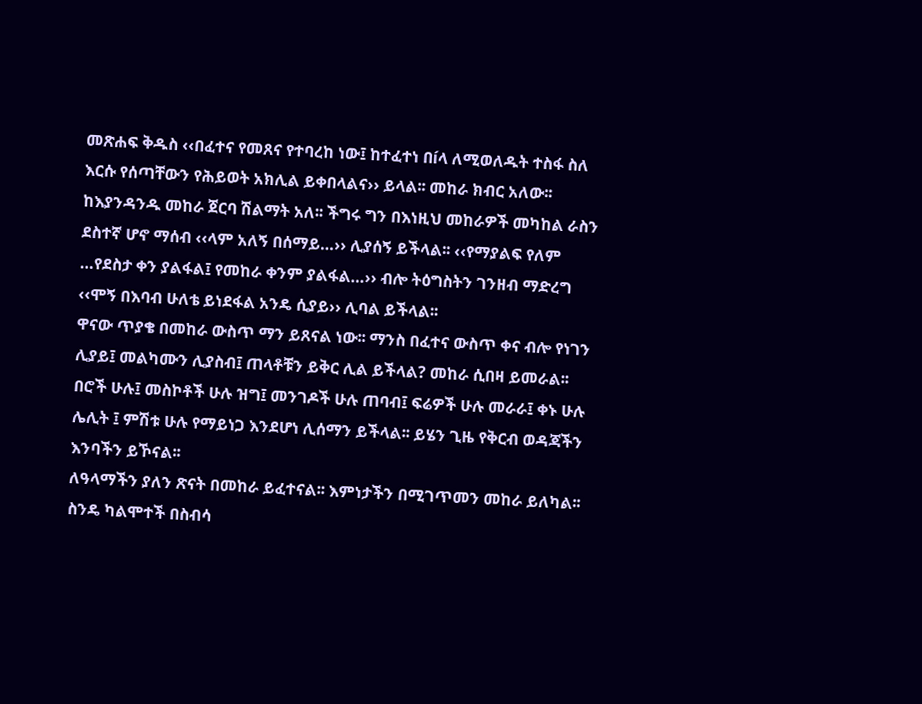መጽሐፍ ቅዱስ ‹‹በፈተና የመጸና የተባረከ ነው፤ ከተፈተነ በíላ ለሚወለዱት ተስፋ ስለ እርሱ የሰጣቸውን የሕይወት አክሊል ይቀበላልና›› ይላል፡፡ መከራ ክብር አለው፡፡ ከእያንዳንዱ መከራ ጀርባ ሽልማት አለ፡፡ ችግሩ ግን በእነዚህ መከራዎች መካከል ራስን ደስተኛ ሆኖ ማሰብ ‹‹ላም አለኝ በሰማይ…›› ሊያሰኝ ይችላል፡፡ ‹‹የማያልፍ የለም …የደስታ ቀን ያልፋል፤ የመከራ ቀንም ያልፋል…›› ብሎ ትዕግስትን ገንዘብ ማድረግ ‹‹ሞኝ በእባብ ሁለቴ ይነደፋል አንዴ ሲያይ›› ሊባል ይችላል፡፡
ዋናው ጥያቄ በመከራ ውስጥ ማን ይጸናል ነው፡፡ ማንስ በፈተና ውስጥ ቀና ብሎ የነገን ሊያይ፤ መልካሙን ሊያስብ፤ ጠላቶቹን ይቅር ሊል ይችላል? መከራ ሲበዛ ይመራል፡፡ በሮች ሁሉ፤ መስኮቶች ሁሉ ዝግ፤ መንገዶች ሁሉ ጠባብ፤ ፍሬዎች ሁሉ መራራ፤ ቀኑ ሁሉ ሌሊት ፤ ምሽቱ ሁሉ የማይነጋ እንደሆነ ሊሰማን ይችላል፡፡ ይሄን ጊዜ የቅርብ ወዳጃችን እንባችን ይኾናል፡፡
ለዓላማችን ያለን ጽናት በመከራ ይፈተናል፡፡ እምነታችን በሚገጥመን መከራ ይለካል፡፡ ስንዴ ካልሞተች በስብሳ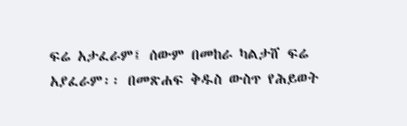ፍሬ አታፈራም፤ ሰውም በመከራ ካልታሸ ፍሬ አያፈራም፡፡ በመጽሐፍ ቅዱስ ውስጥ የሕይወት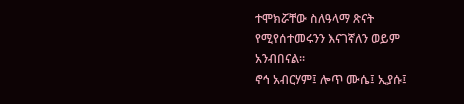ተሞክሯቸው ስለዓላማ ጽናት የሚየሰተመሩንን እናገኛለን ወይም አንብበናል፡፡
ኖኅ አብርሃም፤ ሎጥ ሙሴ፤ ኢያሱ፤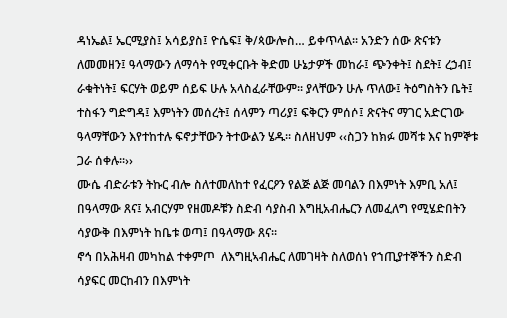ዳነኤል፤ ኤርሚያስ፤ አሳይያስ፤ ዮሴፍ፤ ቅ/ጳውሎስ… ይቀጥላል፡፡ አንድን ሰው ጽናቱን ለመመዘን፤ ዓላማውን ለማሳት የሚቀርቡት ቅድመ ሁኔታዎች መከራ፤ ጭንቀት፤ ስደት፤ ረኃብ፤ ራቁትነት፤ ፍርሃት ወይም ሰይፍ ሁሉ አላስፈራቸውም፡፡ ያላቸውን ሁሉ ጥለው፤ ትዕግስትን ቤት፤ ተስፋን ግድግዳ፤ እምነትን መሰረት፤ ሰላምን ጣሪያ፤ ፍቅርን ምሰሶ፤ ጽናትና ማገር አድርገው ዓላማቸውን እየተከተሉ ፍኖታቸውን ትተውልን ሄዱ፡፡ ስለዘህም ‹‹ስጋን ከክፉ መሻቱ እና ከምኞቱ ጋራ ሰቀሉ፡፡››
ሙሴ ብድራቱን ትኩር ብሎ ስለተመለከተ የፈርዖን የልጅ ልጅ መባልን በእምነት እምቢ አለ፤ በዓላማው ጸና፤ አብርሃም የዘመዶቹን ስድብ ሳያስብ እግዚአብሔርን ለመፈለግ የሚሄድበትን ሳያውቅ በእምነት ከቤቱ ወጣ፤ በዓላማው ጸና፡፡
ኖኅ በአሕዛብ መካከል ተቀምጦ  ለእግዚኣብሔር ለመገዛት ስለወሰነ የኀጢያተኞችን ስድብ ሳያፍር መርከብን በእምነት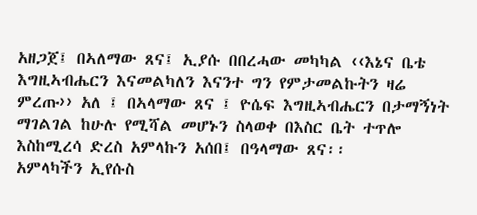አዘጋጀ፤ በኣለማው ጸና፤ ኢያሱ በበረሓው መካካል ‹‹እኔና ቤቴ እግዚኣብሔርን እናመልካለን እናንተ ግን የምታመልኩትን ዛሬ ምረጡ›› አለ ፤ በኣላማው ጸና ፤ ዮሴፍ እግዚኣብሔርን በታማኝነት ማገልገል ከሁሉ የሚሻል መሆኑን ስላወቀ በእስር ቤት ተጥሎ እስከሚረሳ ድረስ አምላኩን አሰበ፤ በዓላማው ጸና፡፡
አምላካችን ኢየሱስ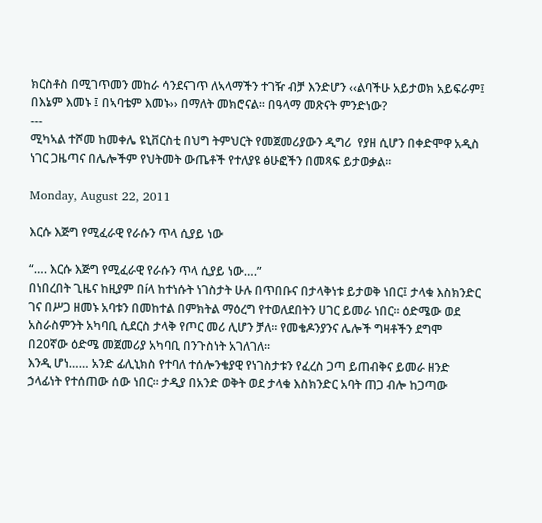ክርስቶስ በሚገጥመን መከራ ሳንደናገጥ ለኣላማችን ተገዥ ብቻ እንድሆን ‹‹ልባችሁ አይታወክ አይፍራም፤ በእኔም እመኑ ፤ በኣባቴም እመኑ›› በማለት መክሮናል፡፡ በዓላማ መጽናት ምንድነው?
---
ሚካኣል ተሾመ ከመቀሌ ዩኒቨርስቲ በህግ ትምህርት የመጀመሪያውን ዲግሪ  የያዘ ሲሆን በቀድሞዋ አዲስ ነገር ጋዜጣና በሌሎችም የህትመት ውጤቶች የተለያዩ ፅሁፎችን በመጻፍ ይታወቃል፡፡

Monday, August 22, 2011

እርሱ እጅግ የሚፈራዊ የራሱን ጥላ ሲያይ ነው

“…. እርሱ እጅግ የሚፈራዊ የራሱን ጥላ ሲያይ ነው….”
በነበረበት ጊዜና ከዚያም በíላ ከተነሱት ነገስታት ሁሉ በጥበቡና በታላቅነቱ ይታወቅ ነበር፤ ታላቁ እስክንድር ገና በሥጋ ዘመኑ አባቱን በመከተል በምክትል ማዕረግ የተወለደበትን ሀገር ይመራ ነበር፡፡ ዕድሜው ወደ አስራስምንት አካባቢ ሲደርስ ታላቅ የጦር መሪ ሊሆን ቻለ፡፡ የመቄዶንያንና ሌሎች ግዛቶችን ደግሞ በ20ኛው ዕድሜ መጀመሪያ አካባቢ በንጉስነት አገለገለ፡፡
እንዲ ሆነ…… አንድ ፊሊኒክስ የተባለ ተሰሎንቄያዊ የነገስታቱን የፈረስ ጋጣ ይጠብቅና ይመራ ዘንድ ኃላፊነት የተሰጠው ሰው ነበር፡፡ ታዲያ በአንድ ወቅት ወደ ታላቁ እስክንድር አባት ጠጋ ብሎ ከጋጣው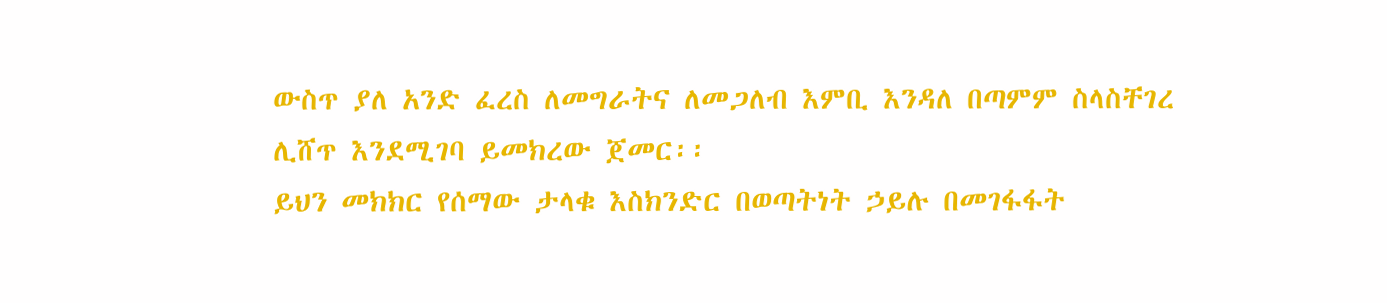ውስጥ ያለ አንድ ፈረስ ለመግራትና ለመጋለብ እምቢ እንዳለ በጣምም ስላስቸገረ ሊሸጥ እንደሚገባ ይመክረው ጀመር፡፡
ይህን መክክር የሰማው ታላቁ እስክንድር በወጣትነት ኃይሉ በመገፋፋት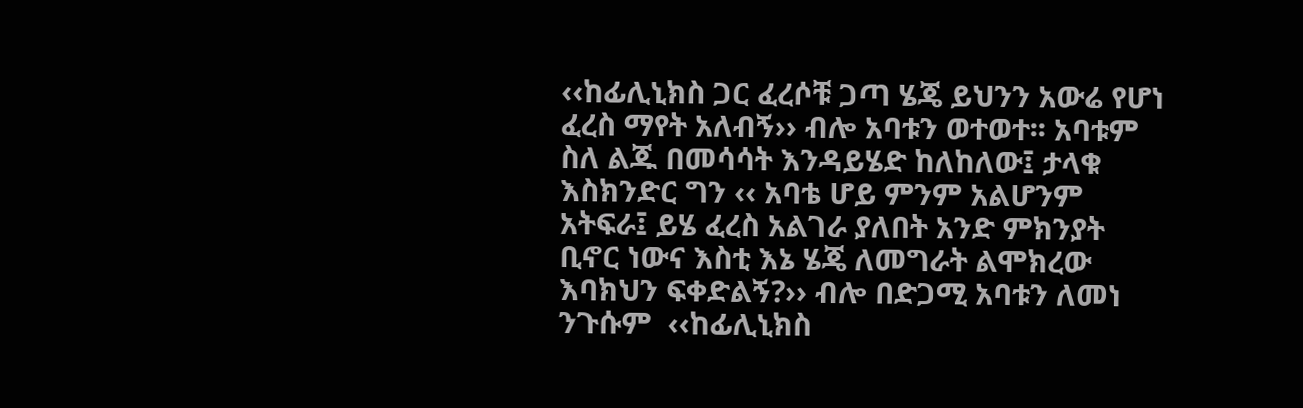‹‹ከፊሊኒክስ ጋር ፈረሶቹ ጋጣ ሄጄ ይህንን አውሬ የሆነ ፈረስ ማየት አለብኝ›› ብሎ አባቱን ወተወተ፡፡ አባቱም ስለ ልጁ በመሳሳት እንዳይሄድ ከለከለው፤ ታላቁ እስክንድር ግን ‹‹ አባቴ ሆይ ምንም አልሆንም አትፍራ፤ ይሄ ፈረስ አልገራ ያለበት አንድ ምክንያት ቢኖር ነውና እስቲ እኔ ሄጄ ለመግራት ልሞክረው እባክህን ፍቀድልኝ?›› ብሎ በድጋሚ አባቱን ለመነ ንጉሱም  ‹‹ከፊሊኒክስ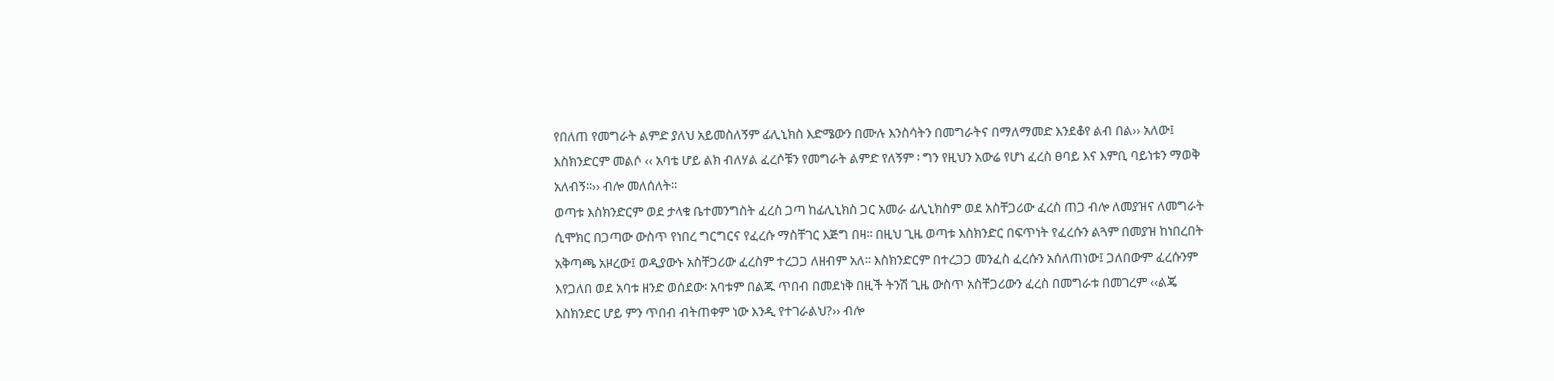የበለጠ የመግራት ልምድ ያለህ አይመስለኝም ፊሊኒክስ እድሜውን በሙሉ እንስሳትን በመግራትና በማለማመድ እንደቆየ ልብ በል›› አለው፤ እስክንድርም መልሶ ‹‹ አባቴ ሆይ ልክ ብለሃል ፈረሶቹን የመግራት ልምድ የለኝም ፡ ግን የዚህን አውሬ የሆነ ፈረስ ፀባይ እና እምቢ ባይነቱን ማወቅ አለብኝ፡፡›› ብሎ መለሰለት፡፡
ወጣቱ እስክንድርም ወደ ታላቁ ቤተመንግስት ፈረስ ጋጣ ከፊሊኒክስ ጋር አመራ ፊሊኒክስም ወደ አስቸጋሪው ፈረስ ጠጋ ብሎ ለመያዝና ለመግራት ሲሞክር በጋጣው ውስጥ የነበረ ግርግርና የፈረሱ ማስቸገር እጅግ በዛ፡፡ በዚህ ጊዜ ወጣቱ እስክንድር በፍጥነት የፈረሱን ልጓም በመያዝ ከነበረበት አቅጣጫ አዞረው፤ ወዲያውኑ አስቸጋሪው ፈረስም ተረጋጋ ለዘብም አለ፡፡ እስክንድርም በተረጋጋ መንፈስ ፈረሱን አሰለጠነው፤ ጋለበውም ፈረሱንም እየጋለበ ወደ አባቱ ዘንድ ወሰደው፡ አባቱም በልጁ ጥበብ በመደነቅ በዚች ትንሽ ጊዜ ውስጥ አስቸጋሪውን ፈረስ በመግራቱ በመገረም ‹‹ልጄ እስክንድር ሆይ ምን ጥበብ ብትጠቀም ነው እንዲ የተገራልህ?›› ብሎ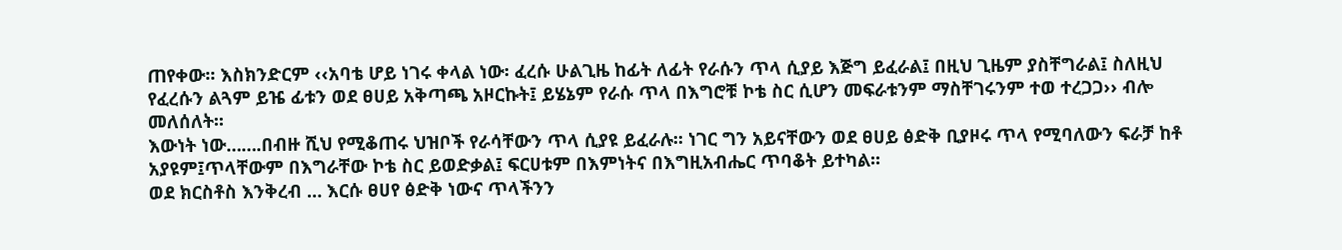ጠየቀው፡፡ እስክንድርም ‹‹አባቴ ሆይ ነገሩ ቀላል ነው፡ ፈረሱ ሁልጊዜ ከፊት ለፊት የራሱን ጥላ ሲያይ እጅግ ይፈራል፤ በዚህ ጊዜም ያስቸግራል፤ ስለዚህ የፈረሱን ልጓም ይዤ ፊቱን ወደ ፀሀይ አቅጣጫ አዞርኩት፤ ይሄኔም የራሱ ጥላ በእግሮቹ ኮቴ ስር ሲሆን መፍራቱንም ማስቸገሩንም ተወ ተረጋጋ›› ብሎ መለሰለት፡፡
እውነት ነው…….በብዙ ሺህ የሚቆጠሩ ህዝቦች የራሳቸውን ጥላ ሲያዩ ይፈራሉ፡፡ ነገር ግን አይናቸውን ወደ ፀሀይ ፅድቅ ቢያዞሩ ጥላ የሚባለውን ፍራቻ ከቶ አያዩም፤ጥላቸውም በእግራቸው ኮቴ ስር ይወድቃል፤ ፍርሀቱም በእምነትና በእግዚአብሔር ጥባቆት ይተካል፡፡
ወደ ክርስቶስ እንቅረብ … እርሱ ፀሀየ ፅድቅ ነውና ጥላችንን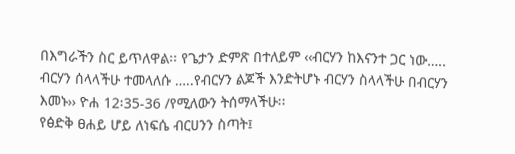በእግራችን ስር ይጥለዋል፡፡ የጌታን ድምጽ በተለይም ‹‹ብርሃን ከእናንተ ጋር ነው….. ብርሃን ሰላላችሁ ተመላለሱ …..የብርሃን ልጆች እንድትሆኑ ብርሃን ስላላችሁ በብርሃን እመኑ›› ዮሐ 12፡35-36 /የሚለውን ትሰማላችሁ፡፡
የፅድቅ ፀሐይ ሆይ ለነፍሴ ብርሀንን ስጣት፤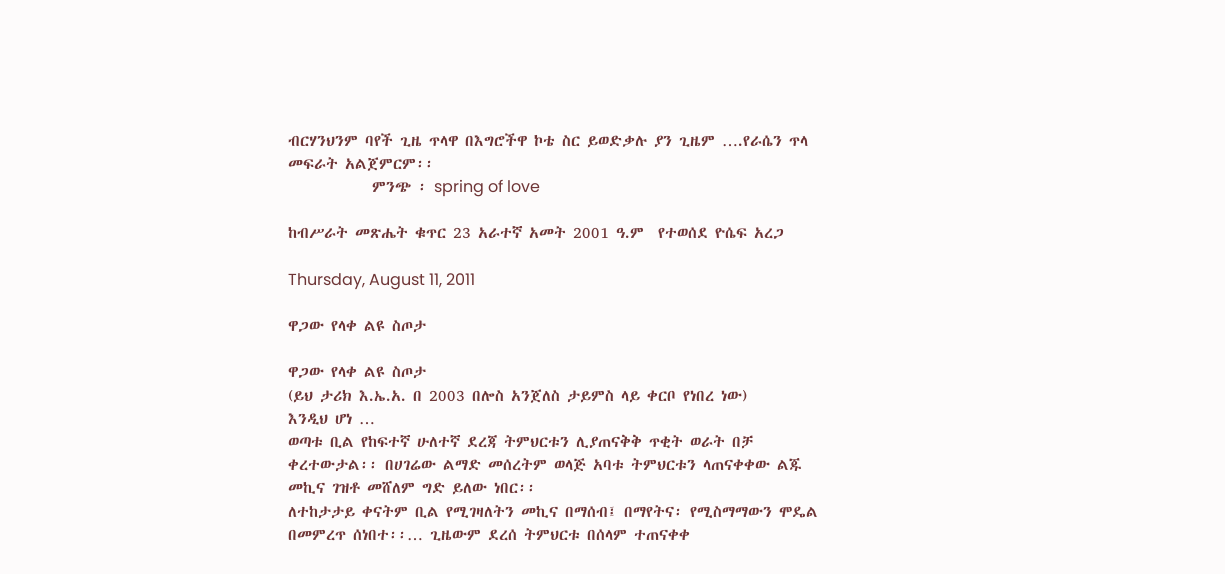ብርሃንህንም ባየች ጊዜ ጥላዋ በእግሮችዋ ኮቴ ስር ይወድቃሉ ያን ጊዜም ….የራሴን ጥላ መፍራት አልጀምርም፡፡
            ምንጭ ፡ spring of love

ከብሥራት መጽሔት ቁጥር 23 አራተኛ አመት 2001 ዓ.ም  የተወሰደ ዮሴፍ አረጋ

Thursday, August 11, 2011

ዋጋው የላቀ ልዩ ስጦታ

ዋጋው የላቀ ልዩ ስጦታ
(ይህ ታሪክ እ.ኤ.አ. በ 2003 በሎስ አንጀለስ ታይምስ ላይ ቀርቦ የነበረ ነው)
እንዲህ ሆነ …
ወጣቱ ቢል የከፍተኛ ሁለተኛ ደረጃ ትምህርቱን ሊያጠናቅቅ ጥቂት ወራት በቻ ቀረተውታል፡፡ በሀገሬው ልማድ መሰረትም ወላጅ አባቱ ትምህርቱን ላጠናቀቀው ልጁ መኪና ገዝቶ መሸለም ግድ ይለው ነበር፡፡
ለተከታታይ ቀናትም ቢል የሚገዛለትን መኪና በማሰብ፤ በማየትና፡ የሚስማማውን ሞዴል በመምረጥ ሰነበተ፡፡… ጊዜውም ደረሰ ትምህርቱ በሰላም ተጠናቀቀ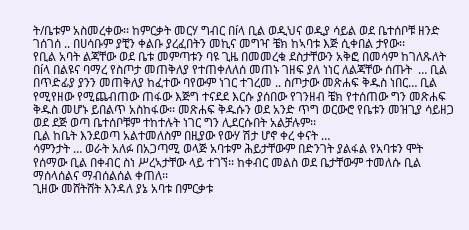ት/ቤቱም አስመረቀው፡፡ ከምርቃት መርሃ ግብር በíላ ቢል ወዲህና ወዲያ ሳይል ወደ ቤተሰቦቹ ዘንድ ገሰገሰ .. በሀሳቡም ያቺን ቀልቡ ያረፈበትን መኪና መግዣ ቼክ ከኣባቱ እጅ ሲቀበል ታየው፡፡
የቢል አባት ልጃቸው ወደ ቤቱ መምጣቱን ባዩ ጊዜ በመመረቁ ደስታቸውን አቅፎ በመሳም ከገለጹለት በíላ በልዩና ባማረ የስጦታ መጠቅለያ የተጠቀለለሰ መጠኑ ገዘፍ ያለ ነነር ለልጃቸው ሰጡት  … ቢል በጥድፊያ ያንን መጠቅለያ ከፈተው ባየውም ነገር ተገረመ .. ስጦታው መጽሐፍ ቅዱስ ነበር… ቢል የሚየዘው የሚጨብጠው ጠፋው እጅግ ተናደደ እርሱ ያሰበው የገንዘብ ቼክ የተሰጠው ግን መጽሐፍ ቅዱስ መሆኑ ይበልጥ አስከፋው፡፡ መጽሐፍ ቅዱሱን ወደ አንድ ጥግ ወርውሮ የቤቱን መዝጊያ ሳይዘጋ ወደ ደጅ ወጣ ቤተሰቦቹም ተከተሉት ነገር ግን ሊደርሱበት አልቻሉም፡፡
ቢል ከቤት እንደወጣ አልተመለስም በዚያው የውሃ ሽታ ሆኖ ቀረ ቀናት …
ሳምንታት … ወራት አለፉ በአጋጣሚ ወላጅ አባቱም ሕይታቸውም በድንገት ያልፋል የአባቱን ሞት የሰማው ቢል በቀብር ስነ ሥረኣታቸው ላይ ተገኘ፡፡ ከቀብር መልስ ወደ ቤታቸውም ተመለሱ ቢል ማሰላሰልና ማብሰልሰል ቀጠለ፡፡
ጊዘው መሸትሸት እንዳለ ያኔ አባቱ በምርቃቱ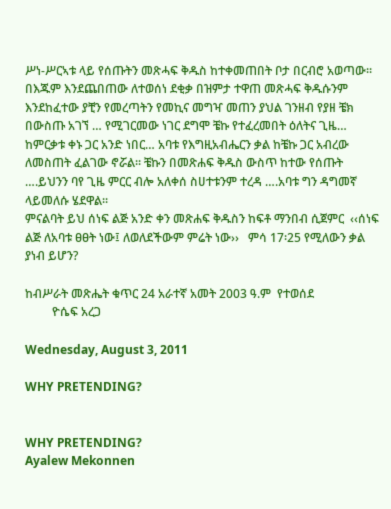ሥነ-ሥርኣቱ ላይ የሰጡትን መጽሓፍ ቅዱስ ከተቀመጠበት ቦታ በርብሮ አወጣው፡፡ በእጁም እንደጨበጠው ለተወሰነ ደቂቃ በዝምታ ተዋጠ መጽሓፍ ቅዱሱንም እንደከፈተው ያቺን የመረጣትን የመኪና መግዣ መጠን ያህል ገንዘብ የያዘ ቼክ በውስጡ አገኘ … የሚገርመው ነገር ደግሞ ቼኩ የተፈረመበት ዕለትና ጊዜ… ከምርቃቱ ቀኑ ጋር አንድ ነበር… አባቱ የእግዚአብሔርን ቃል ከቼኩ ጋር አብረው ለመስጠት ፈልገው ኖሯል፡፡ ቼኩን በመጽሐፍ ቅዱስ ውስጥ ከተው የሰጡት  ….ይህንን ባየ ጊዜ ምርር ብሎ አለቀሰ ስሀተቱንም ተረዳ ….አባቱ ግን ዳግመኛ ላይመለሱ ሄደዋል፡፡
ምናልባት ይህ ሰነፍ ልጅ አንድ ቀን መጽሐፍ ቅዱስን ከፍቶ ማንበብ ሲጀምር  ‹‹ሰነፍ ልጅ ለአባቱ ፀፀት ነው፤ ለወለደችውም ምሬት ነው››   ምሳ 17፡25 የሚለውን ቃል ያነብ ይሆን?

ከብሥራት መጽሔት ቁጥር 24 አራተኛ አመት 2003 ዓ.ም  የተወሰደ
         ዮሴፍ አረጋ

Wednesday, August 3, 2011

WHY PRETENDING?


WHY PRETENDING?
Ayalew Mekonnen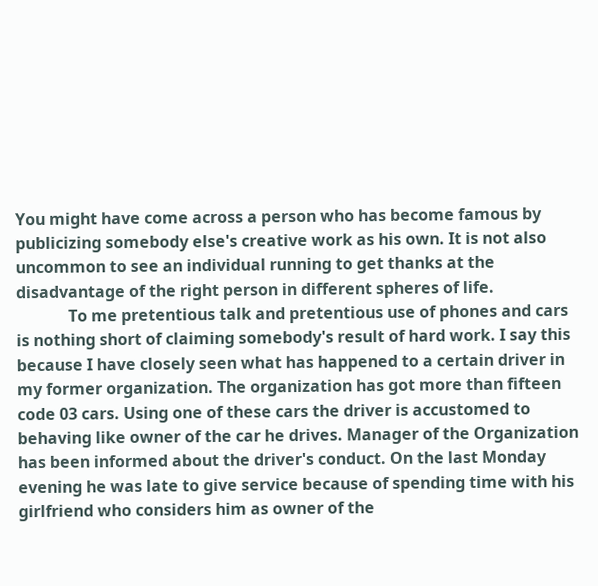You might have come across a person who has become famous by publicizing somebody else's creative work as his own. It is not also uncommon to see an individual running to get thanks at the disadvantage of the right person in different spheres of life.
             To me pretentious talk and pretentious use of phones and cars is nothing short of claiming somebody's result of hard work. I say this because I have closely seen what has happened to a certain driver in my former organization. The organization has got more than fifteen code 03 cars. Using one of these cars the driver is accustomed to behaving like owner of the car he drives. Manager of the Organization has been informed about the driver's conduct. On the last Monday evening he was late to give service because of spending time with his girlfriend who considers him as owner of the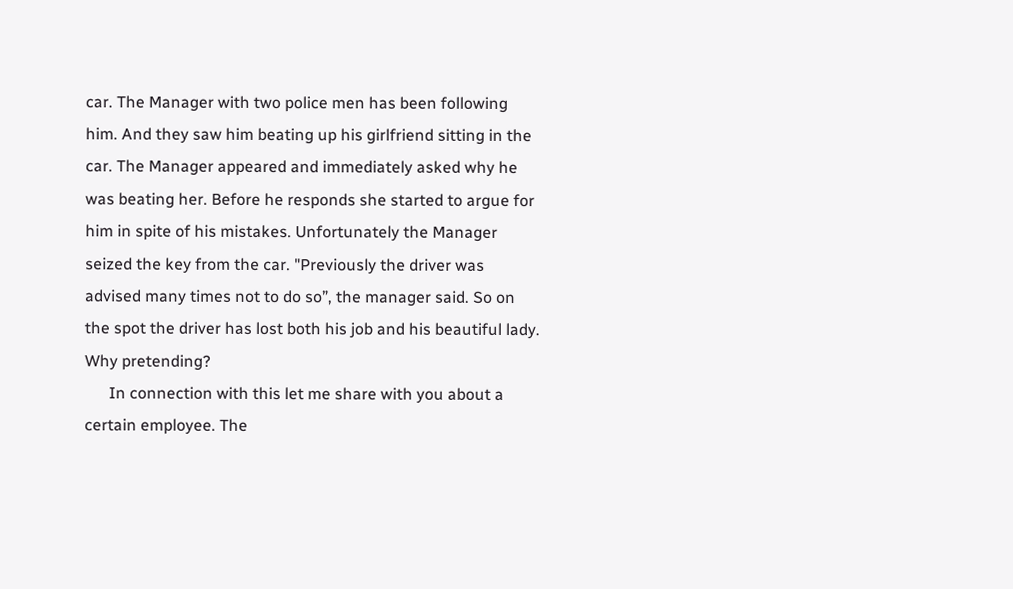car. The Manager with two police men has been following him. And they saw him beating up his girlfriend sitting in the car. The Manager appeared and immediately asked why he was beating her. Before he responds she started to argue for him in spite of his mistakes. Unfortunately the Manager seized the key from the car. "Previously the driver was advised many times not to do so”, the manager said. So on the spot the driver has lost both his job and his beautiful lady. Why pretending?
      In connection with this let me share with you about a certain employee. The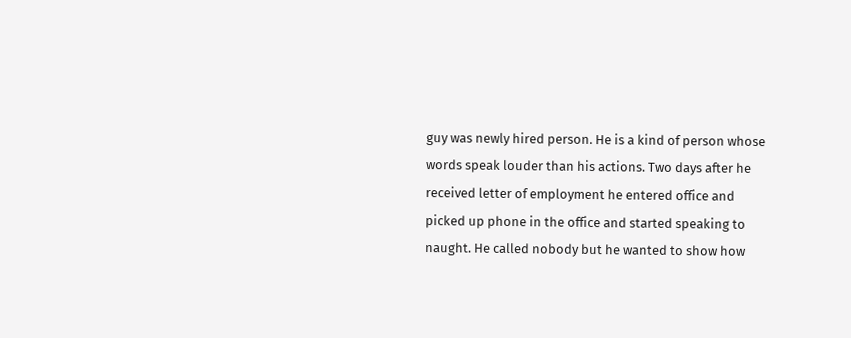guy was newly hired person. He is a kind of person whose words speak louder than his actions. Two days after he received letter of employment he entered office and picked up phone in the office and started speaking to naught. He called nobody but he wanted to show how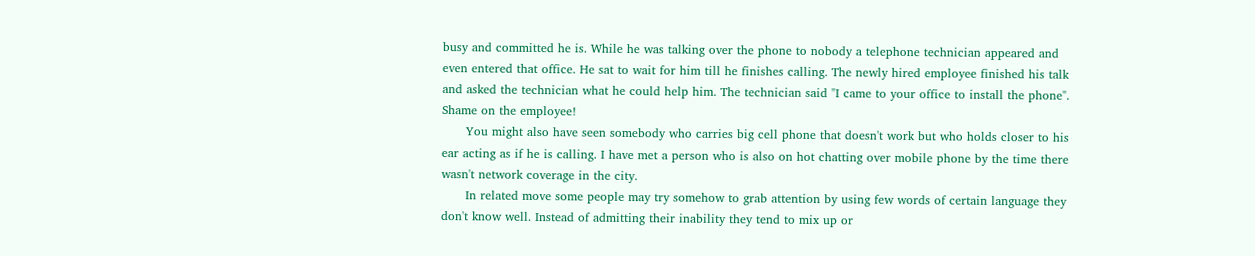busy and committed he is. While he was talking over the phone to nobody a telephone technician appeared and even entered that office. He sat to wait for him till he finishes calling. The newly hired employee finished his talk and asked the technician what he could help him. The technician said "I came to your office to install the phone". Shame on the employee!
      You might also have seen somebody who carries big cell phone that doesn't work but who holds closer to his ear acting as if he is calling. I have met a person who is also on hot chatting over mobile phone by the time there wasn't network coverage in the city.
      In related move some people may try somehow to grab attention by using few words of certain language they don't know well. Instead of admitting their inability they tend to mix up or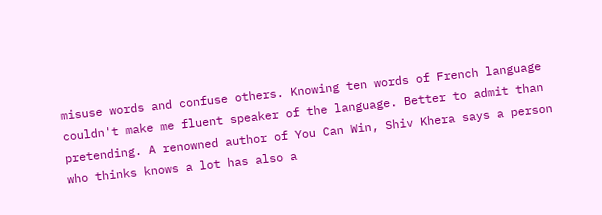misuse words and confuse others. Knowing ten words of French language couldn't make me fluent speaker of the language. Better to admit than pretending. A renowned author of You Can Win, Shiv Khera says a person who thinks knows a lot has also a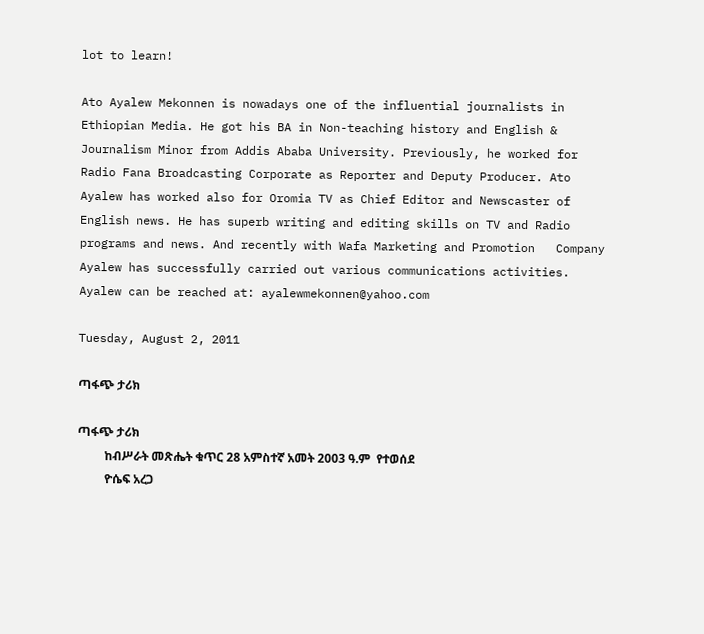lot to learn!

Ato Ayalew Mekonnen is nowadays one of the influential journalists in Ethiopian Media. He got his BA in Non-teaching history and English & Journalism Minor from Addis Ababa University. Previously, he worked for Radio Fana Broadcasting Corporate as Reporter and Deputy Producer. Ato Ayalew has worked also for Oromia TV as Chief Editor and Newscaster of English news. He has superb writing and editing skills on TV and Radio programs and news. And recently with Wafa Marketing and Promotion   Company Ayalew has successfully carried out various communications activities.
Ayalew can be reached at: ayalewmekonnen@yahoo.com

Tuesday, August 2, 2011

ጣፋጭ ታሪክ

ጣፋጭ ታሪክ
         ከብሥራት መጽሔት ቁጥር 28 አምስተኛ አመት 2003 ዓ.ም  የተወሰደ
         ዮሴፍ አረጋ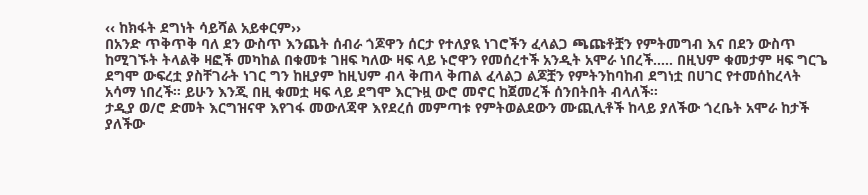‹‹ ከክፋት ደግነት ሳይሻል አይቀርም››
በአንድ ጥቅጥቅ ባለ ደን ውስጥ እንጨት ሰብራ ጎጆዋን ሰርታ የተለያዪ ነገሮችን ፈላልጋ ጫጩቶቿን የምትመግብ እና በደን ውስጥ ከሚገኙት ትላልቅ ዛፎች መካከል በቁመቱ ገዘፍ ካለው ዛፍ ላይ ኑሮዋን የመሰረተች አንዲት አሞራ ነበረች….. በዚህም ቁመታም ዛፍ ግርጌ ደግሞ ውፍረቷ ያስቸገራት ነገር ግን ከዚያም ከዚህም ብላ ቅጠላ ቅጠል ፈላልጋ ልጆቿን የምትንከባከብ ደግነቷ በሀገር የተመሰከረላት አሳማ ነበረች፡፡ ይሁን እንጂ በዚ ቁመቷ ዛፍ ላይ ደግሞ እርጉዟ ውሮ መኖር ከጀመረች ሰንበትበት ብላለች፡፡
ታዲያ ወ/ሮ ድመት እርግዝናዋ እየገፋ መውለጃዋ እየደረሰ መምጣቱ የምትወልደውን ሙጪሊቶች ከላይ ያለችው ጎረቤት አሞራ ከታች ያለችው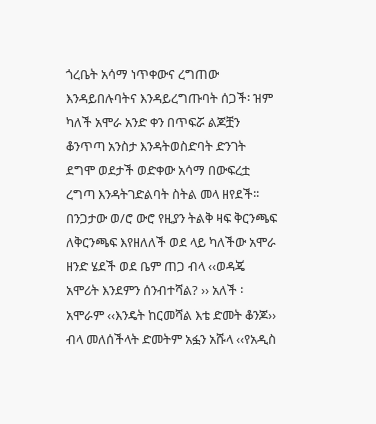ጎረቤት አሳማ ነጥቀውና ረግጠው እንዳይበሉባትና እንዳይረግጡባት ሰጋች፡ ዝም ካለች አሞራ አንድ ቀን በጥፍሯ ልጆቿን ቆንጥጣ አንስታ እንዳትወስድባት ድንገት ደግሞ ወደታች ወድቀው አሳማ በውፍረቷ ረግጣ እንዳትገድልባት ስትል መላ ዘየደች፡፡
በንጋታው ወ/ሮ ውሮ የዚያን ትልቅ ዛፍ ቅርንጫፍ ለቅርንጫፍ እየዘለለች ወደ ላይ ካለችው አሞራ ዘንድ ሄደች ወደ ቤም ጠጋ ብላ ‹‹ወዳጄ አሞሪት እንደምን ሰንብተሻል? ›› አለች ፡ አሞራም ‹‹እንዴት ከርመሻል እቴ ድመት ቆንጆ›› ብላ መለሰችላት ድመትም አፏን አሹላ ‹‹የአዲስ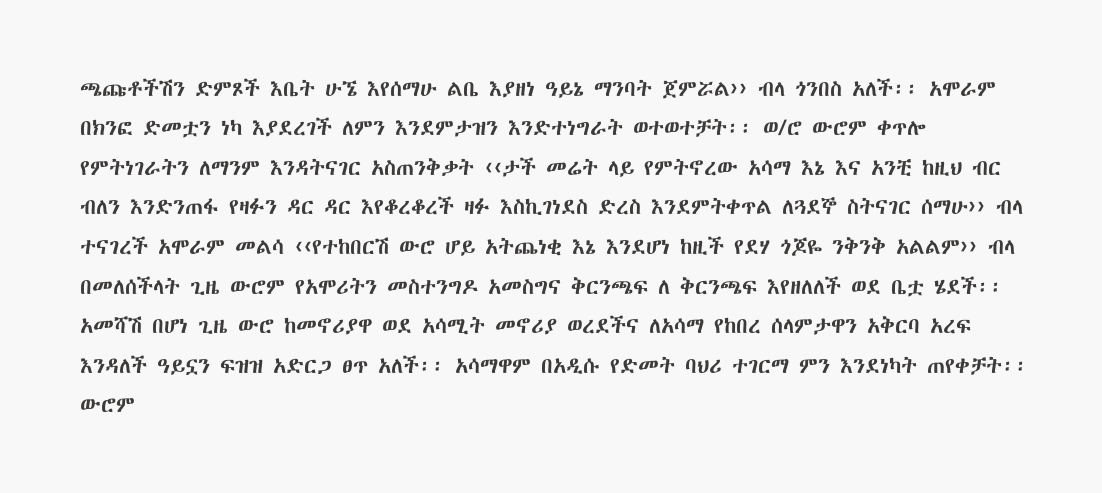ጫጩቶችሽን ድምጾች እቤት ሁኜ እየሰማሁ ልቤ እያዘነ ዓይኔ ማንባት ጀምሯል›› ብላ ጎንበስ አለች፡፡ አሞራም በክንፎ ድመቷን ነካ እያደረገች ለምን እንደምታዝን እንድተነግራት ወተወተቻት፡፡ ወ/ሮ ውሮም ቀጥሎ የምትነገራትን ለማንም እንዳትናገር አስጠንቅቃት ‹‹ታች መሬት ላይ የምትኖረው አሳማ እኔ እና አንቺ ከዚህ ብር ብለን እንድንጠፋ የዛፉን ዳር ዳር እየቆረቆረች ዛፉ እስኪገነደስ ድረስ እንደምትቀጥል ለጓደኞ ስትናገር ሰማሁ›› ብላ ተናገረች አሞራም መልሳ ‹‹የተከበርሽ ውሮ ሆይ አትጨነቂ እኔ እንደሆነ ከዚች የደሃ ጎጆዬ ንቅንቅ አልልም›› ብላ በመለሰችላት ጊዜ ውሮም የአሞሪትን መስተንግዶ አመስግና ቅርንጫፍ ለ ቅርንጫፍ እየዘለለች ወደ ቤቷ ሄደች፡፡
አመሻሽ በሆነ ጊዜ ውሮ ከመኖሪያዋ ወደ አሳሚት መኖሪያ ወረደችና ለአሳማ የከበረ ሰላምታዋን አቅርባ አረፍ እንዳለች ዓይኗን ፍዝዝ አድርጋ ፀጥ አለች፡፡ አሳማዋም በአዲሱ የድመት ባህሪ ተገርማ ምን እንደነካት ጠየቀቻት፡፡ ውሮም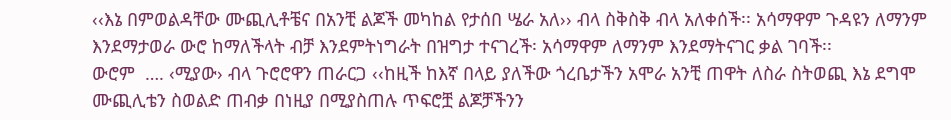‹‹እኔ በምወልዳቸው ሙጪሊቶቼና በአንቺ ልጆች መካከል የታሰበ ሤራ አለ›› ብላ ስቅስቅ ብላ አለቀሰች፡፡ አሳማዋም ጉዳዩን ለማንም እንደማታወራ ውሮ ከማለችላት ብቻ እንደምትነግራት በዝግታ ተናገረች፡ አሳማዋም ለማንም እንደማትናገር ቃል ገባች፡፡
ውሮም  …. ‹ሚያው› ብላ ጉሮሮዋን ጠራርጋ ‹‹ከዚች ከእኛ በላይ ያለችው ጎረቤታችን አሞራ አንቺ ጠዋት ለስራ ስትወጪ እኔ ደግሞ ሙጪሊቴን ስወልድ ጠብቃ በነዚያ በሚያስጠሉ ጥፍሮቿ ልጆቻችንን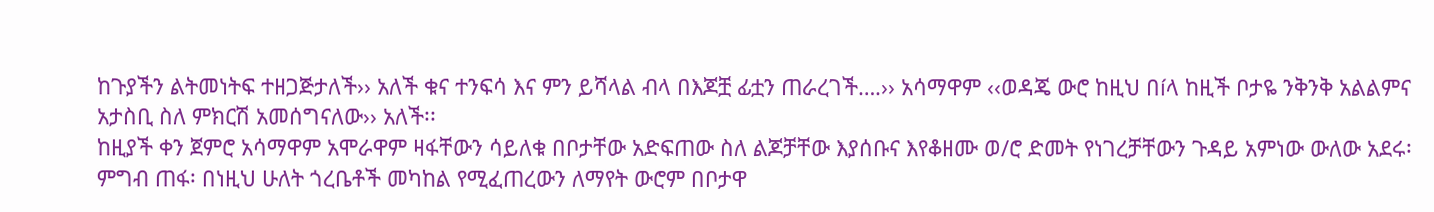ከጉያችን ልትመነትፍ ተዘጋጅታለች›› አለች ቁና ተንፍሳ እና ምን ይሻላል ብላ በእጆቿ ፊቷን ጠራረገች….›› አሳማዋም ‹‹ወዳጄ ውሮ ከዚህ በíላ ከዚች ቦታዬ ንቅንቅ አልልምና አታስቢ ስለ ምክርሽ አመሰግናለው›› አለች፡፡
ከዚያች ቀን ጀምሮ አሳማዋም አሞራዋም ዛፋቸውን ሳይለቁ በቦታቸው አድፍጠው ስለ ልጆቻቸው እያሰቡና እየቆዘሙ ወ/ሮ ድመት የነገረቻቸውን ጉዳይ አምነው ውለው አደሩ፡ ምግብ ጠፋ፡ በነዚህ ሁለት ጎረቤቶች መካከል የሚፈጠረውን ለማየት ውሮም በቦታዋ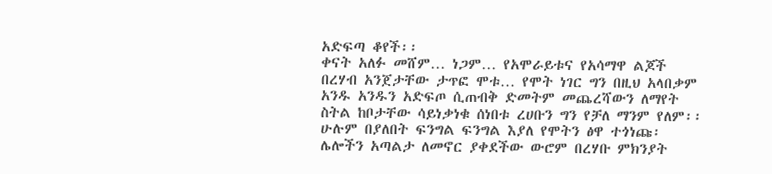አድፍጣ ቆየች፡፡
ቀናት አለፉ መሸም… ነጋም… የአሞራይቱና የአሳማዋ ልጆች በረሃብ አንጀታቸው ታጥፎ ሞቱ… የሞት ነገር ግን በዚህ አላበቃም አንዱ አንዱን አድፍጦ ሲጠብቅ ድመትም መጨረሻውን ለማየት ስትል ከቦታቸው ሳይነቃነቁ ሰነበቱ ረሀቡን ግን የቻለ ማንም የለም፡፡ ሁሉም በያለበት ፍንግል ፍንግል እያለ የሞትን ፅዋ ተጎነጩ፡ ሌሎችን አጣልታ ለመኖር ያቀደችው ውሮም በረሃቡ ምክንያት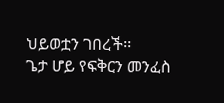ህይወቷን ገበረች፡፡
ጌታ ሆይ የፍቅርን መንፈስ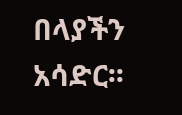በላያችን አሳድር፡፡